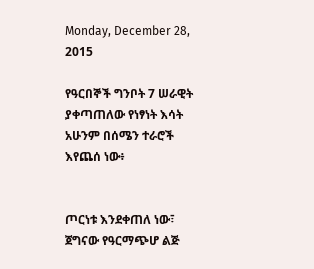Monday, December 28, 2015

የዓርበኞች ግንቦት 7 ሠራዊት ያቀጣጠለው የነፃነት እሳት አሁንም በሰሜን ተራሮች እየጨሰ ነው፥


ጦርነቱ እንደቀጠለ ነው፣
ጀግናው የዓርማጭሆ ልጅ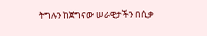ትግሉን ከጀግናው ሠራዊታችን በሲቃ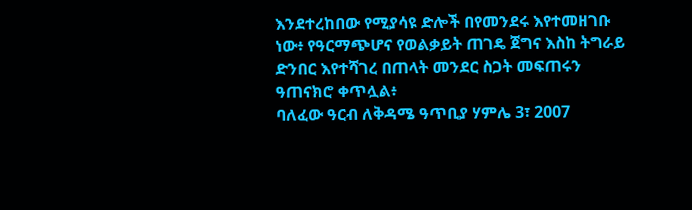እንደተረከበው የሚያሳዩ ድሎች በየመንደሩ እየተመዘገቡ ነው፥ የዓርማጭሆና የወልቃይት ጠገዴ ጀግና እስከ ትግራይ ድንበር እየተሻገረ በጠላት መንደር ስጋት መፍጠሩን ዓጠናክሮ ቀጥሏል፥
ባለፈው ዓርብ ለቅዳሜ ዓጥቢያ ሃምሌ 3፣ 2007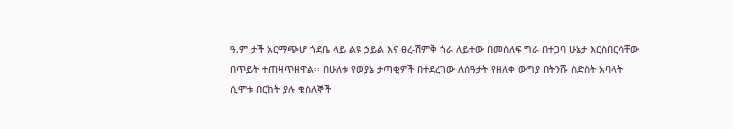ዓ.ም ታች አርማጭሆ ጎደቤ ላይ ልዩ ኃይል እና ፀረ-ሽምቅ ጎራ ለይተው በመሰለፍ ግራ በተጋባ ሁኔታ እርስበርሳቸው በጥይት ተጠዛጥዘዋል፡፡ በሁለቱ የወያኔ ታጣቂዎች በተደረገው ለሰዓታት የዘለቀ ውግያ በትንሹ ስድስት አባላት ሲሞቱ በርከት ያሉ ቁስለኞች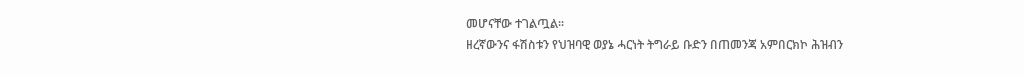መሆናቸው ተገልጧል፡፡
ዘረኛውንና ፋሽስቱን የህዝባዊ ወያኔ ሓርነት ትግራይ ቡድን በጠመንጃ አምበርክኮ ሕዝብን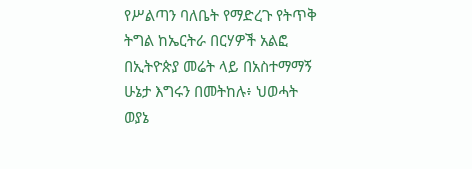የሥልጣን ባለቤት የማድረጉ የትጥቅ ትግል ከኤርትራ በርሃዎች አልፎ በኢትዮጵያ መሬት ላይ በአስተማማኝ ሁኔታ እግሩን በመትከሉ፥ ህወሓት ወያኔ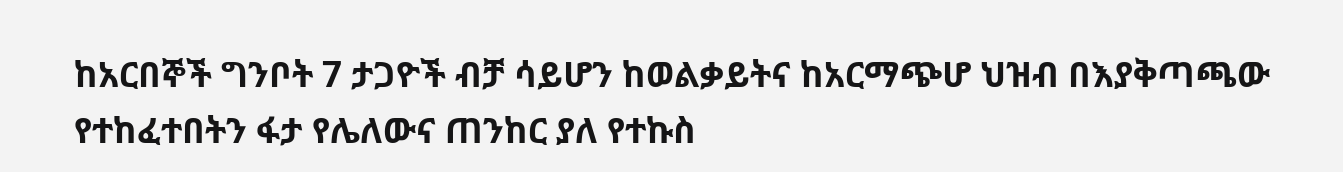ከአርበኞች ግንቦት 7 ታጋዮች ብቻ ሳይሆን ከወልቃይትና ከአርማጭሆ ህዝብ በእያቅጣጫው የተከፈተበትን ፋታ የሌለውና ጠንከር ያለ የተኩስ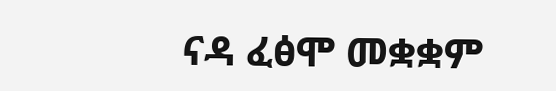ናዳ ፈፅሞ መቋቋም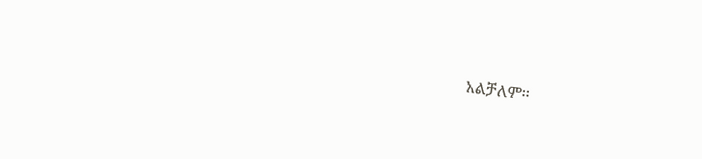አልቻለም፡፡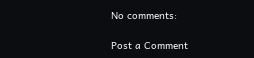No comments:

Post a Comment